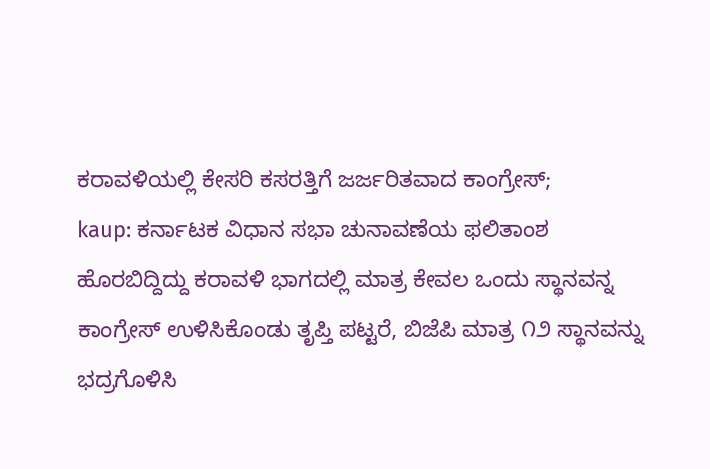ಕರಾವಳಿಯಲ್ಲಿ ಕೇಸರಿ ಕಸರತ್ತಿಗೆ ಜರ್ಜರಿತವಾದ ಕಾಂಗ್ರೇಸ್;
kaup: ಕರ್ನಾಟಕ ವಿಧಾನ ಸಭಾ ಚುನಾವಣೆಯ ಫಲಿತಾಂಶ ಹೊರಬಿದ್ದಿದ್ದು ಕರಾವಳಿ ಭಾಗದಲ್ಲಿ ಮಾತ್ರ ಕೇವಲ ಒಂದು ಸ್ಥಾನವನ್ನ ಕಾಂಗ್ರೇಸ್ ಉಳಿಸಿಕೊಂಡು ತೃಪ್ತಿ ಪಟ್ಟರೆ, ಬಿಜೆಪಿ ಮಾತ್ರ ೧೨ ಸ್ಥಾನವನ್ನು ಭದ್ರಗೊಳಿಸಿ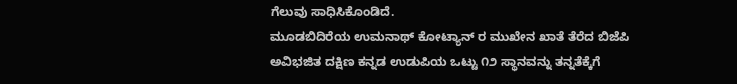ಗೆಲುವು ಸಾಧಿಸಿಕೊಂಡಿದೆ.
ಮೂಡಬಿದಿರೆಯ ಉಮನಾಥ್ ಕೋಟ್ಯಾನ್ ರ ಮುಖೇನ ಖಾತೆ ತೆರೆದ ಬಿಜೆಪಿ ಅವಿಭಜಿತ ದಕ್ಷಿಣ ಕನ್ನಡ ಉಡುಪಿಯ ಒಟ್ಟು ೧೨ ಸ್ಥಾನವನ್ನು ತನ್ನತೆಕ್ಕೆಗೆ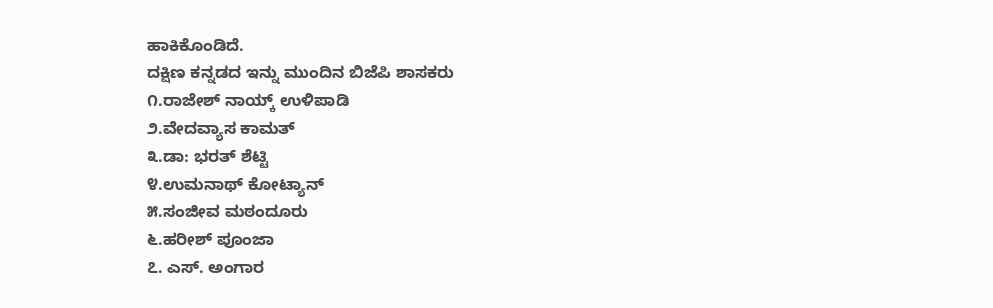ಹಾಕಿಕೊಂಡಿದೆ.
ದಕ್ಷಿಣ ಕನ್ನಡದ ಇನ್ನು ಮುಂದಿನ ಬಿಜೆಪಿ ಶಾಸಕರು
೧.ರಾಜೇಶ್ ನಾಯ್ಕ್ ಉಳಿಪಾಡಿ
೨.ವೇದವ್ಯಾಸ ಕಾಮತ್
೩.ಡಾ: ಭರತ್ ಶೆಟ್ಟಿ
೪.ಉಮನಾಥ್ ಕೋಟ್ಯಾನ್
೫.ಸಂಜೀವ ಮಠಂದೂರು
೬.ಹರೀಶ್ ಪೂಂಜಾ
೭. ಎಸ್. ಅಂಗಾರ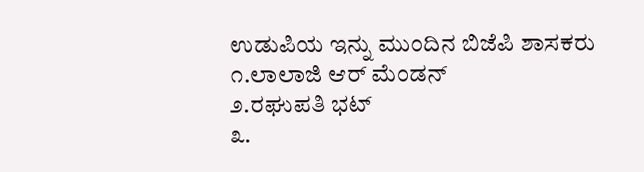ಉಡುಪಿಯ ಇನ್ನು ಮುಂದಿನ ಬಿಜೆಪಿ ಶಾಸಕರು
೧.ಲಾಲಾಜಿ ಆರ್ ಮೆಂಡನ್
೨.ರಘುಪತಿ ಭಟ್
೩.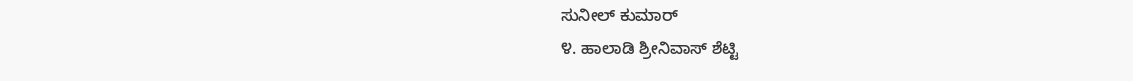ಸುನೀಲ್ ಕುಮಾರ್
೪. ಹಾಲಾಡಿ ಶ್ರೀನಿವಾಸ್ ಶೆಟ್ಟಿ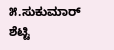೫.ಸುಕುಮಾರ್ ಶೆಟ್ಟಿ